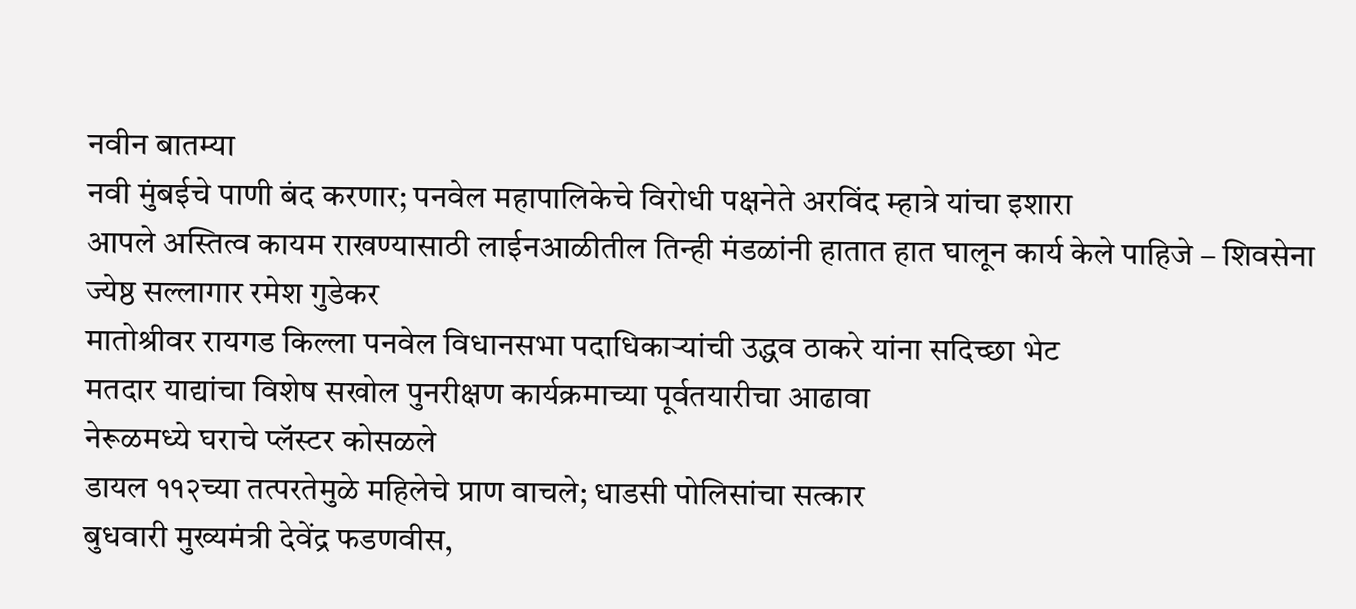नवीन बातम्या
नवी मुंबईचे पाणी बंद करणार; पनवेल महापालिकेचे विरोधी पक्षनेते अरविंद म्हात्रे यांचा इशारा
आपले अस्तित्व कायम राखण्यासाठी लाईनआळीतील तिन्ही मंडळांनी हातात हात घालून कार्य केले पाहिजे – शिवसेना ज्येष्ठ सल्लागार रमेश गुडेकर
मातोश्रीवर रायगड किल्ला पनवेल विधानसभा पदाधिकाऱ्यांची उद्धव ठाकरे यांना सदिच्छा भेट
मतदार याद्यांचा विशेष सखोल पुनरीक्षण कार्यक्रमाच्या पूर्वतयारीचा आढावा
नेरूळमध्ये घराचे प्लॅस्टर कोसळले
डायल ११२च्या तत्परतेमुळे महिलेचे प्राण वाचले; धाडसी पोलिसांचा सत्कार
बुधवारी मुख्यमंत्री देवेंद्र फडणवीस,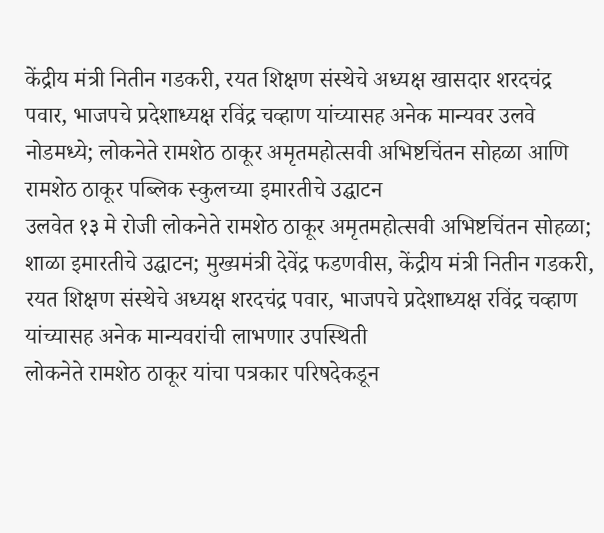केंद्रीय मंत्री नितीन गडकरी, रयत शिक्षण संस्थेचे अध्यक्ष खासदार शरदचंद्र पवार, भाजपचे प्रदेशाध्यक्ष रविंद्र चव्हाण यांच्यासह अनेक मान्यवर उलवे नोडमध्ये; लोकनेते रामशेठ ठाकूर अमृतमहोत्सवी अभिष्टचिंतन सोहळा आणि रामशेठ ठाकूर पब्लिक स्कुलच्या इमारतीचे उद्घाटन
उलवेत १३ मे रोजी लोकनेते रामशेठ ठाकूर अमृतमहोत्सवी अभिष्टचिंतन सोहळा; शाळा इमारतीचे उद्घाटन; मुख्यमंत्री देवेंद्र फडणवीस, केंद्रीय मंत्री नितीन गडकरी, रयत शिक्षण संस्थेचे अध्यक्ष शरदचंद्र पवार, भाजपचे प्रदेशाध्यक्ष रविंद्र चव्हाण यांच्यासह अनेक मान्यवरांची लाभणार उपस्थिती
लोकनेते रामशेठ ठाकूर यांचा पत्रकार परिषदेकडून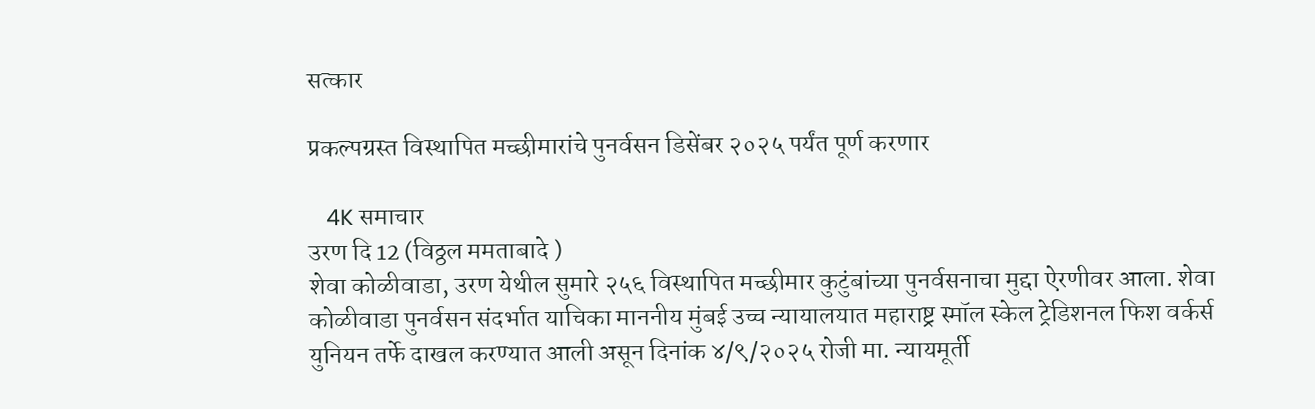सत्कार

प्रकल्पग्रस्त विस्थापित मच्छीमारांचे पुनर्वसन डिसेंबर २०२५ पर्यंत पूर्ण करणार

   4K समाचार
उरण दि 12 (विठ्ठल ममताबादे )
शेवा कोळीवाडा, उरण येथील सुमारे २५६ विस्थापित मच्छीमार कुटुंबांच्या पुनर्वसनाचा मुद्दा ऐरणीवर आला. शेवा कोळीवाडा पुनर्वसन संदर्भात याचिका माननीय मुंबई उच्च न्यायालयात महाराष्ट्र स्मॉल स्केल ट्रेडिशनल फिश वर्कर्स युनियन तर्फे दाखल करण्यात आली असून दिनांक ४/९/२०२५ रोजी मा. न्यायमूर्ती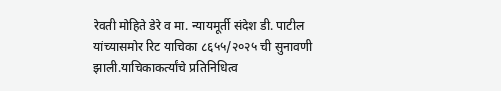रेवती मोहिते डेरे व मा. न्यायमूर्ती संदेश डी. पाटील यांच्यासमोर रिट याचिका ८६५५/२०२५ ची सुनावणी झाली.याचिकाकर्त्यांचे प्रतिनिधित्व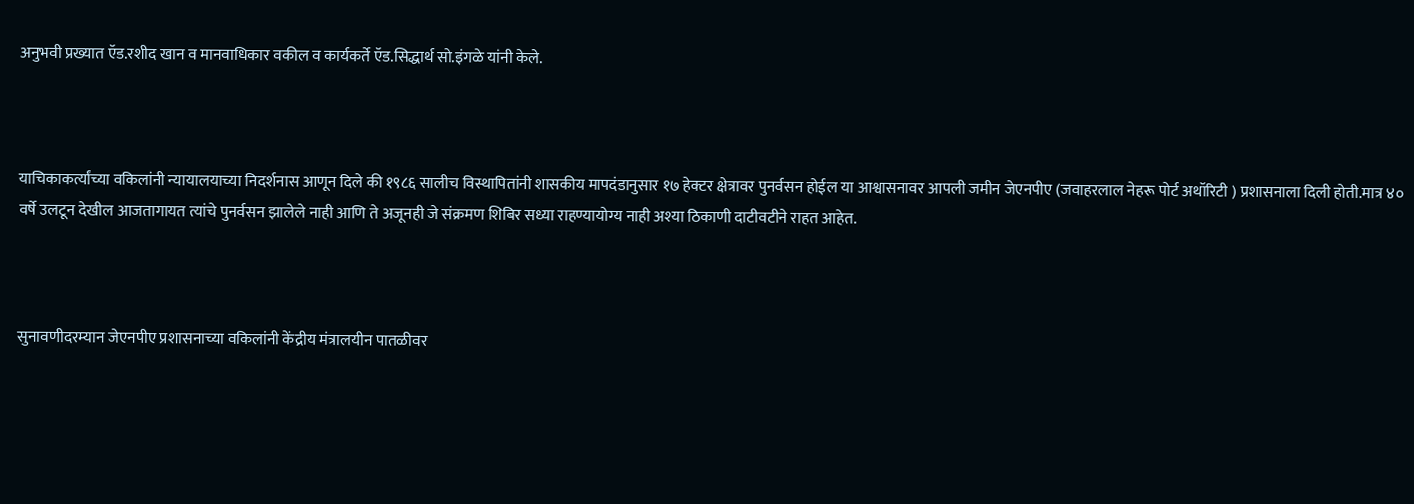अनुभवी प्रख्यात ऍड.रशीद खान व मानवाधिकार वकील व कार्यकर्ते ऍड.सिद्धार्थ सो.इंगळे यांनी केले.



याचिकाकर्त्यांच्या वकिलांनी न्यायालयाच्या निदर्शनास आणून दिले की १९८६ सालीच विस्थापितांनी शासकीय मापदंडानुसार १७ हेक्टर क्षेत्रावर पुनर्वसन होईल या आश्वासनावर आपली जमीन जेएनपीए (जवाहरलाल नेहरू पोर्ट अथॉरिटी ) प्रशासनाला दिली होती.मात्र ४० वर्षे उलटून देखील आजतागायत त्यांचे पुनर्वसन झालेले नाही आणि ते अजूनही जे संक्रमण शिबिर सध्या राहण्यायोग्य नाही अश्या ठिकाणी दाटीवटीने राहत आहेत.



सुनावणीदरम्यान जेएनपीए प्रशासनाच्या वकिलांनी केंद्रीय मंत्रालयीन पातळीवर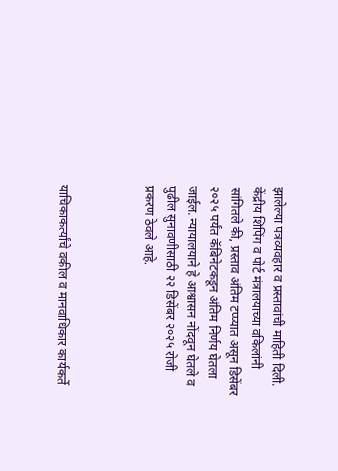झालेल्या पत्रव्यवहार व प्रस्तावांची माहिती दिली. केंद्रीय शिपिंग व पोर्ट मंत्रालयाच्या वकिलांनी सांगितले की, प्रस्ताव अंतिम टप्प्यात असून डिसेंबर २०२५ पर्यंत कॅबिनेटकडून अंतिम निर्णय घेतला जाईल. न्यायालयाने हे आश्वासन नोंदवून घेतले व पुढील सुनावणीसाठी २२ डिसेंबर २०२५ रोजी प्रकरण ठेवले आहे.



याचिकाकर्त्यांचे वकील व मानवाधिकार कार्यकर्ते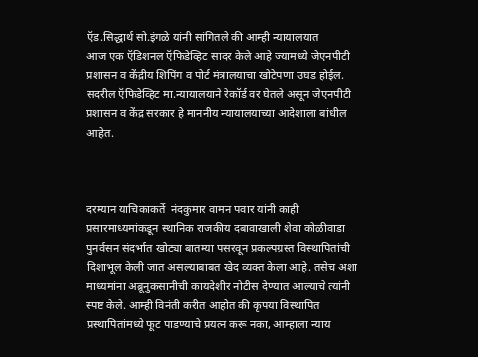ऍड.सिद्धार्थ सो.इंगळे यांनी सांगितले की आम्ही न्यायालयात
आज एक ऍडिशनल ऍफिडेव्हिट सादर केले आहे ज्यामध्ये जेएनपीटी प्रशासन व केंद्रीय शिपिंग व पोर्ट मंत्रालयाचा खोटेपणा उघड होईल. सदरील ऍफिडेव्हिट मा.न्यायालयाने रेकॉर्ड वर घेतले असून जेएनपीटी प्रशासन व केंद्र सरकार हे माननीय न्यायालयाच्या आदेशाला बांधील आहेत.



दरम्यान याचिकाकर्ते  नंदकुमार वामन पवार यांनी काही प्रसारमाध्यमांकडून स्थानिक राजकीय दबावाखाली शेवा कोळीवाडा पुनर्वसन संदर्भात खोट्या बातम्या पसरवून प्रकल्पग्रस्त विस्थापितांची दिशाभूल केली जात असल्याबाबत खेद व्यक्त केला आहे. तसेच अशा माध्यमांना अब्रूनुकसानीची कायदेशीर नोटीस देण्यात आल्याचे त्यांनी स्पष्ट केले. आम्ही विनंती करीत आहोत की कृपया विस्थापित प्रस्थापितांमध्ये फूट पाडण्याचे प्रयत्न करू नका, आम्हाला न्याय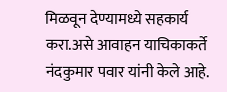मिळवून देण्यामध्ये सहकार्य करा.असे आवाहन याचिकाकर्ते नंदकुमार पवार यांनी केले आहे.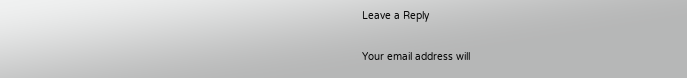Leave a Reply

Your email address will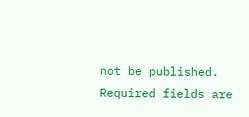not be published. Required fields are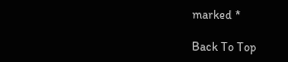marked *

Back To Top